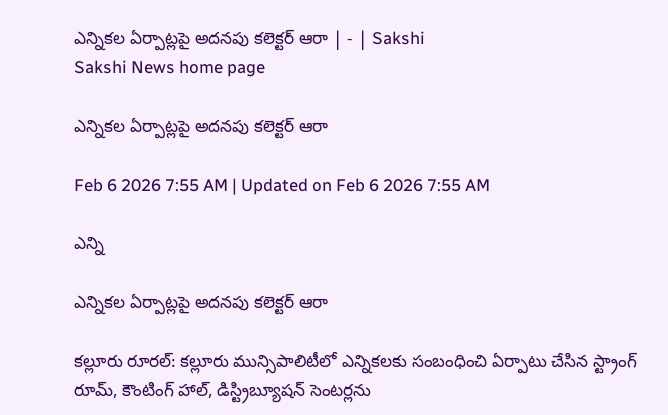ఎన్నికల ఏర్పాట్లపై అదనపు కలెక్టర్‌ ఆరా | - | Sakshi
Sakshi News home page

ఎన్నికల ఏర్పాట్లపై అదనపు కలెక్టర్‌ ఆరా

Feb 6 2026 7:55 AM | Updated on Feb 6 2026 7:55 AM

ఎన్ని

ఎన్నికల ఏర్పాట్లపై అదనపు కలెక్టర్‌ ఆరా

కల్లూరు రూరల్‌: కల్లూరు మున్సిపాలిటీలో ఎన్నికలకు సంబంధించి ఏర్పాటు చేసిన స్ట్రాంగ్‌ రూమ్‌, కౌంటింగ్‌ హాల్‌, డిస్ట్రిబ్యూషన్‌ సెంటర్లను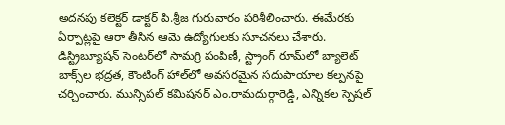అదనపు కలెక్టర్‌ డాక్టర్‌ పి.శ్రీజ గురువారం పరిశీలించారు. ఈమేరకు ఏర్పాట్లపై ఆరా తీసిన ఆమె ఉద్యోగులకు సూచనలు చేశారు. డిస్ట్రిబ్యూషన్‌ సెంటర్‌లో సామగ్రి పంపిణీ, స్ట్రాంగ్‌ రూమ్‌లో బ్యాలెట్‌ బాక్స్‌ల భద్రత, కౌంటింగ్‌ హాల్‌లో అవసరమైన సదుపాయాల కల్పనపై చర్చించారు. మున్సిపల్‌ కమిషనర్‌ ఎం.రామదుర్గారెడ్డి, ఎన్నికల స్పెషల్‌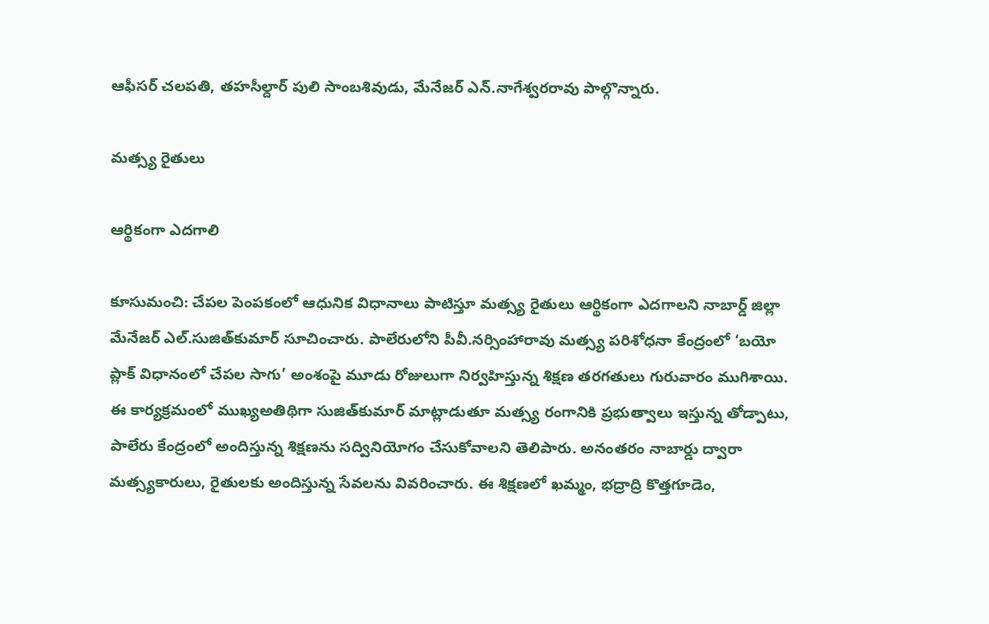ఆఫీసర్‌ చలపతి, తహసీల్దార్‌ పులి సాంబశివుడు, మేనేజర్‌ ఎన్‌.నాగేశ్వరరావు పాల్గొన్నారు.

మత్స్య రైతులు

ఆర్థికంగా ఎదగాలి

కూసుమంచి: చేపల పెంపకంలో ఆధునిక విధానాలు పాటిస్తూ మత్స్య రైతులు ఆర్థికంగా ఎదగాలని నాబార్డ్‌ జిల్లా మేనేజర్‌ ఎల్‌.సుజిత్‌కుమార్‌ సూచించారు. పాలేరులోని పీవీ.నర్సింహారావు మత్స్య పరిశోధనా కేంద్రంలో ‘బయో ప్లాక్‌ విధానంలో చేపల సాగు’ అంశంపై మూడు రోజులుగా నిర్వహిస్తున్న శిక్షణ తరగతులు గురువారం ముగిశాయి. ఈ కార్యక్రమంలో ముఖ్యఅతిథిగా సుజిత్‌కుమార్‌ మాట్లాడుతూ మత్స్య రంగానికి ప్రభుత్వాలు ఇస్తున్న తోడ్పాటు, పాలేరు కేంద్రంలో అందిస్తున్న శిక్షణను సద్వినియోగం చేసుకోవాలని తెలిపారు. అనంతరం నాబార్డు ద్వారా మత్స్యకారులు, రైతులకు అందిస్తున్న సేవలను వివరించారు. ఈ శిక్షణలో ఖమ్మం, భద్రాద్రి కొత్తగూడెం,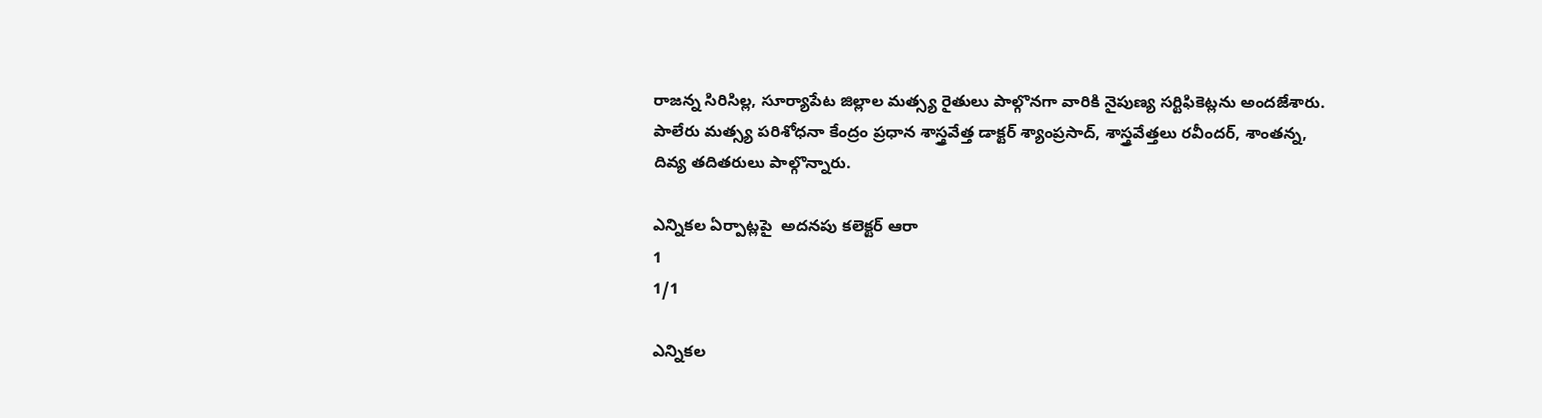రాజన్న సిరిసిల్ల, సూర్యాపేట జిల్లాల మత్స్య రైతులు పాల్గొనగా వారికి నైపుణ్య సర్టిఫికెట్లను అందజేశారు. పాలేరు మత్స్య పరిశోధనా కేంద్రం ప్రధాన శాస్త్రవేత్త డాక్టర్‌ శ్యాంప్రసాద్‌, శాస్త్రవేత్తలు రవీందర్‌, శాంతన్న, దివ్య తదితరులు పాల్గొన్నారు.

ఎన్నికల ఏర్పాట్లపై  అదనపు కలెక్టర్‌ ఆరా
1
1/1

ఎన్నికల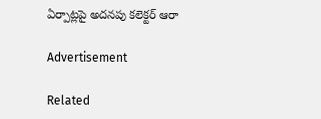ఏర్పాట్లపై అదనపు కలెక్టర్‌ ఆరా

Advertisement

Related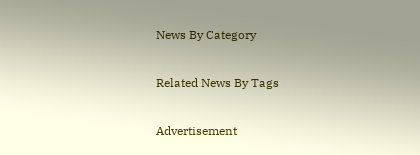News By Category

Related News By Tags

Advertisement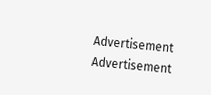Advertisement
Advertisement